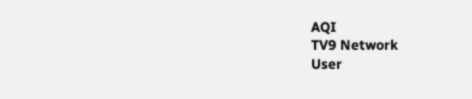AQI
TV9 Network
User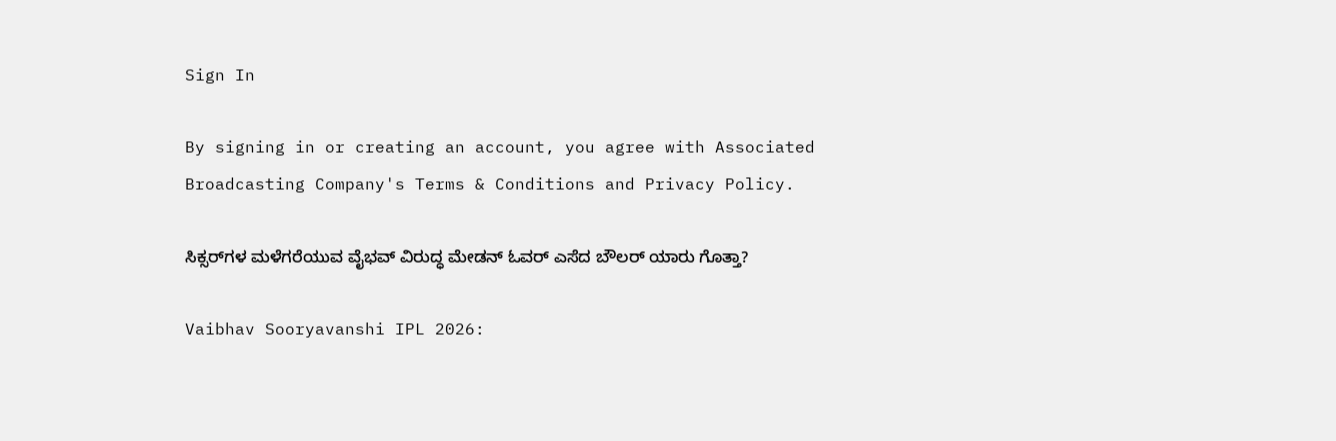Sign In

By signing in or creating an account, you agree with Associated Broadcasting Company's Terms & Conditions and Privacy Policy.

ಸಿಕ್ಸರ್‌ಗಳ ಮಳೆಗರೆಯುವ ವೈಭವ್ ವಿರುದ್ಧ ಮೇಡನ್ ಓವರ್ ಎಸೆದ ಬೌಲರ್ ಯಾರು ಗೊತ್ತಾ?

Vaibhav Sooryavanshi IPL 2026: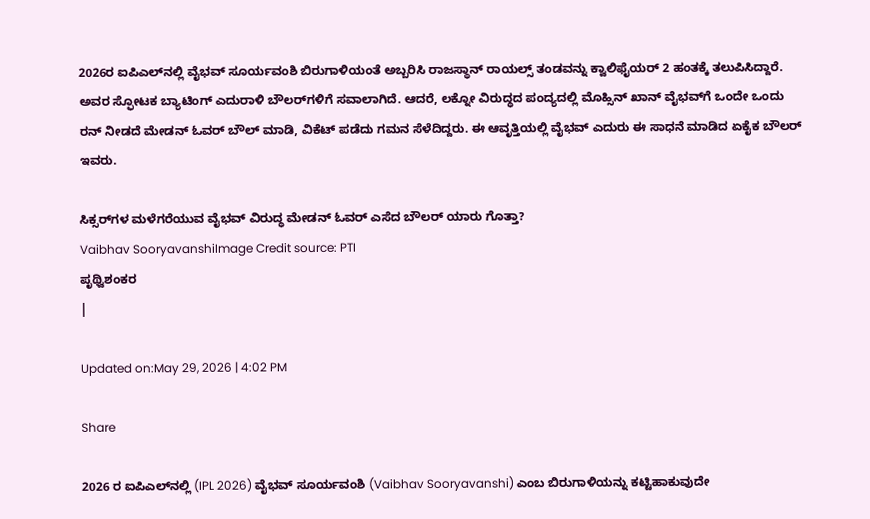2026ರ ಐಪಿಎಲ್‌ನಲ್ಲಿ ವೈಭವ್ ಸೂರ್ಯವಂಶಿ ಬಿರುಗಾಳಿಯಂತೆ ಅಬ್ಬರಿಸಿ ರಾಜಸ್ಥಾನ್ ರಾಯಲ್ಸ್ ತಂಡವನ್ನು ಕ್ವಾಲಿಫೈಯರ್ 2 ಹಂತಕ್ಕೆ ತಲುಪಿಸಿದ್ದಾರೆ. ಅವರ ಸ್ಫೋಟಕ ಬ್ಯಾಟಿಂಗ್ ಎದುರಾಳಿ ಬೌಲರ್‌ಗಳಿಗೆ ಸವಾಲಾಗಿದೆ. ಆದರೆ, ಲಕ್ನೋ ವಿರುದ್ಧದ ಪಂದ್ಯದಲ್ಲಿ ಮೊಹ್ಸಿನ್ ಖಾನ್ ವೈಭವ್‌ಗೆ ಒಂದೇ ಒಂದು ರನ್ ನೀಡದೆ ಮೇಡನ್ ಓವರ್ ಬೌಲ್ ಮಾಡಿ, ವಿಕೆಟ್ ಪಡೆದು ಗಮನ ಸೆಳೆದಿದ್ದರು. ಈ ಆವೃತ್ತಿಯಲ್ಲಿ ವೈಭವ್ ಎದುರು ಈ ಸಾಧನೆ ಮಾಡಿದ ಏಕೈಕ ಬೌಲರ್ ಇವರು.

ಸಿಕ್ಸರ್‌ಗಳ ಮಳೆಗರೆಯುವ ವೈಭವ್ ವಿರುದ್ಧ ಮೇಡನ್ ಓವರ್ ಎಸೆದ ಬೌಲರ್ ಯಾರು ಗೊತ್ತಾ?
Vaibhav SooryavanshiImage Credit source: PTI
ಪೃಥ್ವಿಶಂಕರ
|

Updated on:May 29, 2026 | 4:02 PM

Share

2026 ರ ಐಪಿಎಲ್‌ನಲ್ಲಿ (IPL 2026) ವೈಭವ್ ಸೂರ್ಯವಂಶಿ (Vaibhav Sooryavanshi) ಎಂಬ ಬಿರುಗಾಳಿಯನ್ನು ಕಟ್ಟಿಹಾಕುವುದೇ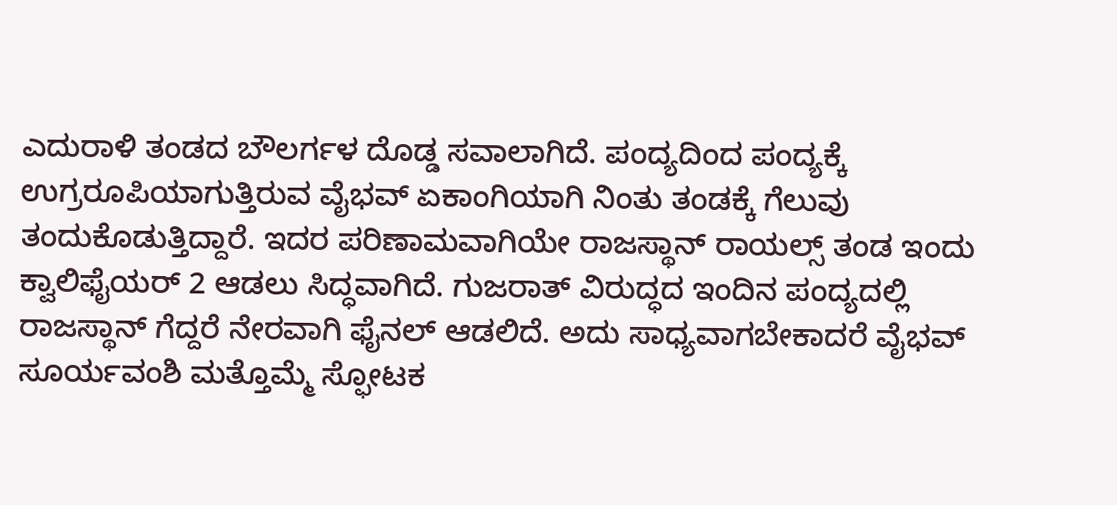ಎದುರಾಳಿ ತಂಡದ ಬೌಲರ್ಗಳ ದೊಡ್ಡ ಸವಾಲಾಗಿದೆ. ಪಂದ್ಯದಿಂದ ಪಂದ್ಯಕ್ಕೆ ಉಗ್ರರೂಪಿಯಾಗುತ್ತಿರುವ ವೈಭವ್ ಏಕಾಂಗಿಯಾಗಿ ನಿಂತು ತಂಡಕ್ಕೆ ಗೆಲುವು ತಂದುಕೊಡುತ್ತಿದ್ದಾರೆ. ಇದರ ಪರಿಣಾಮವಾಗಿಯೇ ರಾಜಸ್ಥಾನ್ ರಾಯಲ್ಸ್ ತಂಡ ಇಂದು ಕ್ವಾಲಿಫೈಯರ್ 2 ಆಡಲು ಸಿದ್ಧವಾಗಿದೆ. ಗುಜರಾತ್ ವಿರುದ್ಧದ ಇಂದಿನ ಪಂದ್ಯದಲ್ಲಿ ರಾಜಸ್ಥಾನ್ ಗೆದ್ದರೆ ನೇರವಾಗಿ ಫೈನಲ್ ಆಡಲಿದೆ. ಅದು ಸಾಧ್ಯವಾಗಬೇಕಾದರೆ ವೈಭವ್ ಸೂರ್ಯವಂಶಿ ಮತ್ತೊಮ್ಮೆ ಸ್ಫೋಟಕ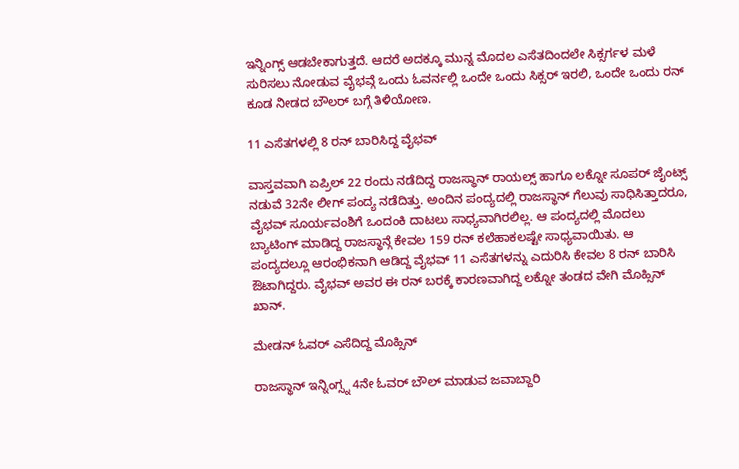ಇನ್ನಿಂಗ್ಸ್ ಆಡಬೇಕಾಗುತ್ತದೆ. ಆದರೆ ಅದಕ್ಕೂ ಮುನ್ನ ಮೊದಲ ಎಸೆತದಿಂದಲೇ ಸಿಕ್ಸರ್ಗಳ ಮಳೆ ಸುರಿಸಲು ನೋಡುವ ವೈಭವ್ಗೆ ಒಂದು ಓವರ್ನಲ್ಲಿ ಒಂದೇ ಒಂದು ಸಿಕ್ಸರ್ ಇರಲಿ, ಒಂದೇ ಒಂದು ರನ್ ಕೂಡ ನೀಡದ ಬೌಲರ್ ಬಗ್ಗೆ ತಿಳಿಯೋಣ.

11 ಎಸೆತಗಳಲ್ಲಿ 8 ರನ್ ಬಾರಿಸಿದ್ದ ವೈಭವ್

ವಾಸ್ತವವಾಗಿ ಏಪ್ರಿಲ್ 22 ರಂದು ನಡೆದಿದ್ದ ರಾಜಸ್ಥಾನ್ ರಾಯಲ್ಸ್ ಹಾಗೂ ಲಕ್ನೋ ಸೂಪರ್ ಜೈಂಟ್ಸ್ ನಡುವೆ 32ನೇ ಲೀಗ್ ಪಂದ್ಯ ನಡೆದಿತ್ತು. ಅಂದಿನ ಪಂದ್ಯದಲ್ಲಿ ರಾಜಸ್ಥಾನ್ ಗೆಲುವು ಸಾಧಿಸಿತ್ತಾದರೂ, ವೈಭವ್ ಸೂರ್ಯವಂಶಿಗೆ ಒಂದಂಕಿ ದಾಟಲು ಸಾಧ್ಯವಾಗಿರಲಿಲ್ಲ. ಆ ಪಂದ್ಯದಲ್ಲಿ ಮೊದಲು ಬ್ಯಾಟಿಂಗ್‌ ಮಾಡಿದ್ದ ರಾಜಸ್ಥಾನ್ಗೆ ಕೇವಲ 159 ರನ್ ಕಲೆಹಾಕಲಷ್ಟೇ ಸಾಧ್ಯವಾಯಿತು. ಆ ಪಂದ್ಯದಲ್ಲೂ ಆರಂಭಿಕನಾಗಿ ಆಡಿದ್ದ ವೈಭವ್ 11 ಎಸೆತಗಳನ್ನು ಎದುರಿಸಿ ಕೇವಲ 8 ರನ್ ಬಾರಿಸಿ ಔಟಾಗಿದ್ದರು. ವೈಭವ್ ಅವರ ಈ ರನ್ ಬರಕ್ಕೆ ಕಾರಣವಾಗಿದ್ದ ಲಕ್ನೋ ತಂಡದ ವೇಗಿ ಮೊಹ್ಸಿನ್ ಖಾನ್.

ಮೇಡನ್ ಓವರ್ ಎಸೆದಿದ್ದ ಮೊಹ್ಸಿನ್

ರಾಜಸ್ಥಾನ್ ಇನ್ನಿಂಗ್ಸ್ನ 4ನೇ ಓವರ್ ಬೌಲ್ ಮಾಡುವ ಜವಾಬ್ದಾರಿ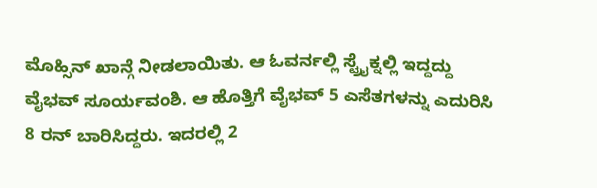ಮೊಹ್ಸಿನ್ ಖಾನ್ಗೆ ನೀಡಲಾಯಿತು. ಆ ಓವರ್ನಲ್ಲಿ ಸ್ಟ್ರೈಕ್ನಲ್ಲಿ ಇದ್ದದ್ದು ವೈಭವ್ ಸೂರ್ಯವಂಶಿ. ಆ ಹೊತ್ತಿಗೆ ವೈಭವ್ 5 ಎಸೆತಗಳನ್ನು ಎದುರಿಸಿ 8 ರನ್ ಬಾರಿಸಿದ್ದರು. ಇದರಲ್ಲಿ 2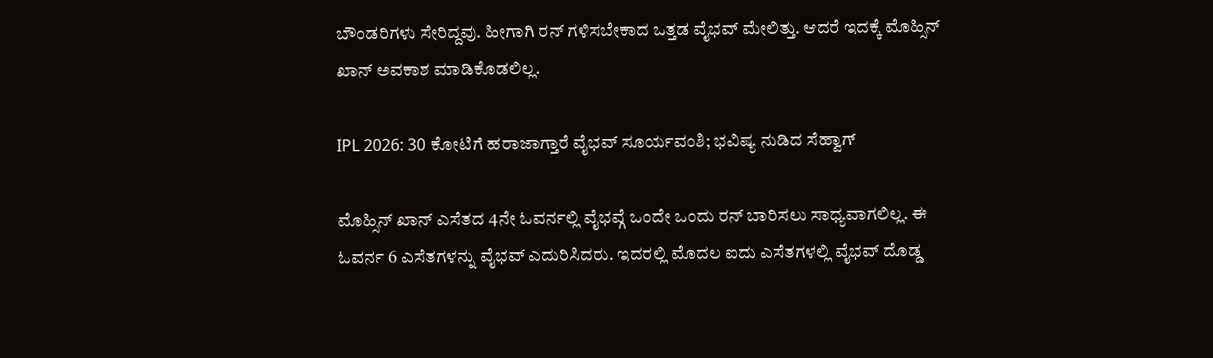ಬೌಂಡರಿಗಳು ಸೇರಿದ್ದವು. ಹೀಗಾಗಿ ರನ್ ಗಳಿಸಬೇಕಾದ ಒತ್ತಡ ವೈಭವ್ ಮೇಲಿತ್ತು. ಆದರೆ ಇದಕ್ಕೆ ಮೊಹ್ಸಿನ್ ಖಾನ್ ಅವಕಾಶ ಮಾಡಿಕೊಡಲಿಲ್ಲ.

IPL 2026: 30 ಕೋಟಿಗೆ ಹರಾಜಾಗ್ತಾರೆ ವೈಭವ್ ಸೂರ್ಯವಂಶಿ; ಭವಿಷ್ಯ ನುಡಿದ ಸೆಹ್ವಾಗ್

ಮೊಹ್ಸಿನ್ ಖಾನ್ ಎಸೆತದ 4ನೇ ಓವರ್ನಲ್ಲಿ ವೈಭವ್ಗೆ ಒಂದೇ ಒಂದು ರನ್ ಬಾರಿಸಲು ಸಾಧ್ಯವಾಗಲಿಲ್ಲ. ಈ ಓವರ್ನ 6 ಎಸೆತಗಳನ್ನು ವೈಭವ್ ಎದುರಿಸಿದರು. ಇದರಲ್ಲಿ ಮೊದಲ ಐದು ಎಸೆತಗಳಲ್ಲಿ ವೈಭವ್ ದೊಡ್ಡ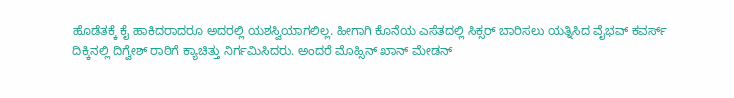ಹೊಡೆತಕ್ಕೆ ಕೈ ಹಾಕಿದರಾದರೂ ಅದರಲ್ಲಿ ಯಶಸ್ವಿಯಾಗಲಿಲ್ಲ. ಹೀಗಾಗಿ ಕೊನೆಯ ಎಸೆತದಲ್ಲಿ ಸಿಕ್ಸರ್ ಬಾರಿಸಲು ಯತ್ನಿಸಿದ ವೈಭವ್ ಕವರ್ಸ್ ದಿಕ್ಕಿನಲ್ಲಿ ದಿಗ್ವೇಶ್ ರಾಠಿಗೆ ಕ್ಯಾಚಿತ್ತು ನಿರ್ಗಮಿಸಿದರು. ಅಂದರೆ ಮೊಹ್ಸಿನ್ ಖಾನ್ ಮೇಡನ್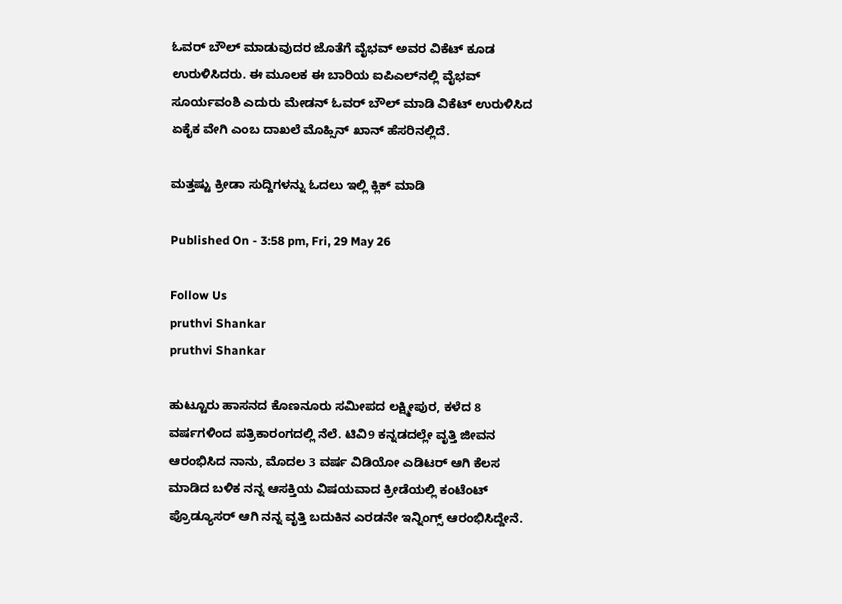ಓವರ್ ಬೌಲ್ ಮಾಡುವುದರ ಜೊತೆಗೆ ವೈಭವ್ ಅವರ ವಿಕೆಟ್ ಕೂಡ ಉರುಳಿಸಿದರು. ಈ ಮೂಲಕ ಈ ಬಾರಿಯ ಐಪಿಎಲ್‌ನಲ್ಲಿ ವೈಭವ್ ಸೂರ್ಯವಂಶಿ ಎದುರು ಮೇಡನ್ ಓವರ್ ಬೌಲ್ ಮಾಡಿ ವಿಕೆಟ್ ಉರುಳಿಸಿದ ಏಕೈಕ ವೇಗಿ ಎಂಬ ದಾಖಲೆ ಮೊಹ್ಸಿನ್ ಖಾನ್ ಹೆಸರಿನಲ್ಲಿದೆ.

ಮತ್ತಷ್ಟು ಕ್ರೀಡಾ ಸುದ್ದಿಗಳನ್ನು ಓದಲು ಇಲ್ಲಿ ಕ್ಲಿಕ್ ಮಾಡಿ

Published On - 3:58 pm, Fri, 29 May 26

Follow Us
pruthvi Shankar
pruthvi Shankar

ಹುಟ್ಟೂರು ಹಾಸನದ ಕೊಣನೂರು ಸಮೀಪದ ಲಕ್ಷ್ಮೀಪುರ, ಕಳೆದ 8 ವರ್ಷಗಳಿಂದ ಪತ್ರಿಕಾರಂಗದಲ್ಲಿ ನೆಲೆ. ಟಿವಿ9 ಕನ್ನಡದಲ್ಲೇ ವೃತ್ತಿ ಜೀವನ ಆರಂಭಿಸಿದ ನಾನು, ಮೊದಲ 3 ವರ್ಷ ವಿಡಿಯೋ ಎಡಿಟರ್ ಆಗಿ ಕೆಲಸ ಮಾಡಿದ ಬಳಿಕ ನನ್ನ ಆಸಕ್ತಿಯ ವಿಷಯವಾದ ಕ್ರೀಡೆಯಲ್ಲಿ ಕಂಟೆಂಟ್ ಪ್ರೊಡ್ಯೂಸರ್ ಆಗಿ ನನ್ನ ವೃತ್ತಿ ಬದುಕಿನ ಎರಡನೇ ಇನ್ನಿಂಗ್ಸ್ ಆರಂಭಿಸಿದ್ದೇನೆ.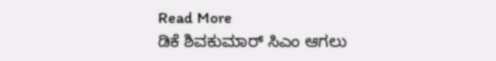Read More
ಡಿಕೆ ಶಿವಕುಮಾರ್ ಸಿಎಂ ಆಗಲು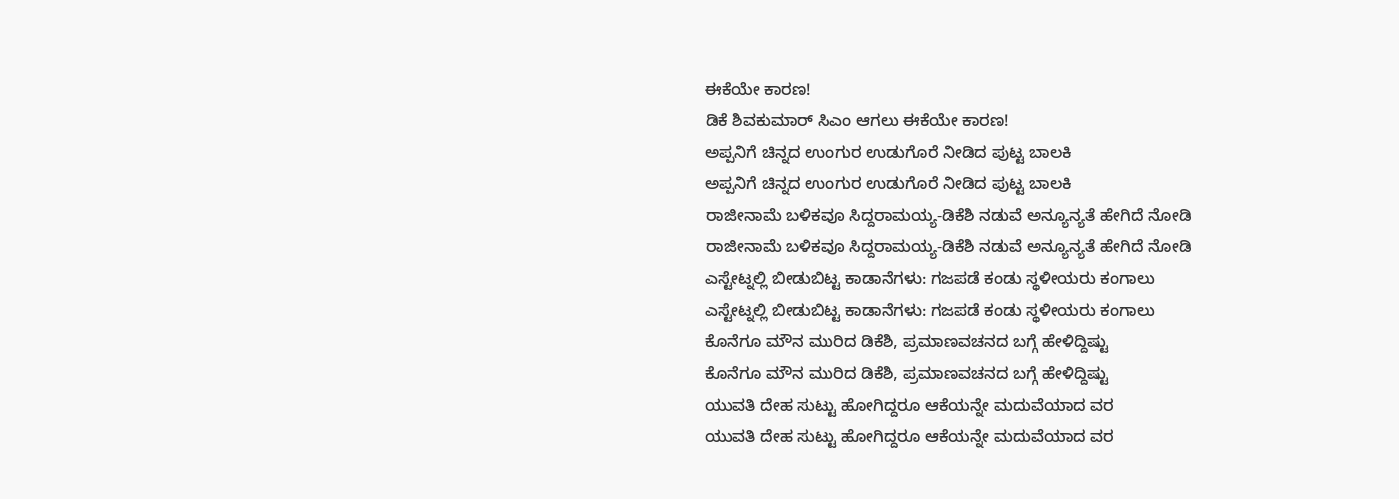ಈಕೆಯೇ ಕಾರಣ!
ಡಿಕೆ ಶಿವಕುಮಾರ್ ಸಿಎಂ ಆಗಲು ಈಕೆಯೇ ಕಾರಣ!
ಅಪ್ಪನಿಗೆ ಚಿನ್ನದ ಉಂಗುರ ಉಡುಗೊರೆ ನೀಡಿದ ಪುಟ್ಟ ಬಾಲಕಿ
ಅಪ್ಪನಿಗೆ ಚಿನ್ನದ ಉಂಗುರ ಉಡುಗೊರೆ ನೀಡಿದ ಪುಟ್ಟ ಬಾಲಕಿ
ರಾಜೀನಾಮೆ ಬಳಿಕವೂ ಸಿದ್ದರಾಮಯ್ಯ-ಡಿಕೆಶಿ ನಡುವೆ ಅನ್ಯೂನ್ಯತೆ ಹೇಗಿದೆ ನೋಡಿ
ರಾಜೀನಾಮೆ ಬಳಿಕವೂ ಸಿದ್ದರಾಮಯ್ಯ-ಡಿಕೆಶಿ ನಡುವೆ ಅನ್ಯೂನ್ಯತೆ ಹೇಗಿದೆ ನೋಡಿ
ಎಸ್ಟೇಟ್ನಲ್ಲಿ ಬೀಡುಬಿಟ್ಟ ಕಾಡಾನೆಗಳು: ಗಜಪಡೆ ಕಂಡು ಸ್ಥಳೀಯರು ಕಂಗಾಲು
ಎಸ್ಟೇಟ್ನಲ್ಲಿ ಬೀಡುಬಿಟ್ಟ ಕಾಡಾನೆಗಳು: ಗಜಪಡೆ ಕಂಡು ಸ್ಥಳೀಯರು ಕಂಗಾಲು
ಕೊನೆಗೂ ಮೌನ ಮುರಿದ ಡಿಕೆಶಿ, ಪ್ರಮಾಣವಚನದ ಬಗ್ಗೆ ಹೇಳಿದ್ದಿಷ್ಟು
ಕೊನೆಗೂ ಮೌನ ಮುರಿದ ಡಿಕೆಶಿ, ಪ್ರಮಾಣವಚನದ ಬಗ್ಗೆ ಹೇಳಿದ್ದಿಷ್ಟು
ಯುವತಿ ದೇಹ ಸುಟ್ಟು ಹೋಗಿದ್ದರೂ ಆಕೆಯನ್ನೇ ಮದುವೆಯಾದ ವರ
ಯುವತಿ ದೇಹ ಸುಟ್ಟು ಹೋಗಿದ್ದರೂ ಆಕೆಯನ್ನೇ ಮದುವೆಯಾದ ವರ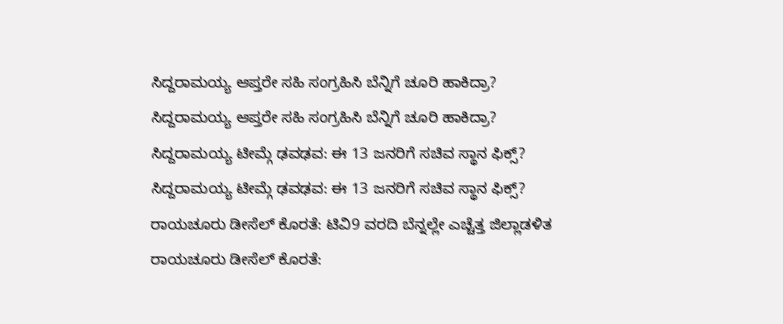ಸಿದ್ದರಾಮಯ್ಯ ಆಪ್ತರೇ ಸಹಿ ಸಂಗ್ರಹಿಸಿ ಬೆನ್ನಿಗೆ ಚೂರಿ ಹಾಕಿದ್ರಾ?
ಸಿದ್ದರಾಮಯ್ಯ ಆಪ್ತರೇ ಸಹಿ ಸಂಗ್ರಹಿಸಿ ಬೆನ್ನಿಗೆ ಚೂರಿ ಹಾಕಿದ್ರಾ?
ಸಿದ್ದರಾಮಯ್ಯ ಟೀಮ್ಗೆ ಢವಢವ: ಈ 13 ಜನರಿಗೆ ಸಚಿವ ಸ್ಥಾನ ಫಿಕ್ಸ್?
ಸಿದ್ದರಾಮಯ್ಯ ಟೀಮ್ಗೆ ಢವಢವ: ಈ 13 ಜನರಿಗೆ ಸಚಿವ ಸ್ಥಾನ ಫಿಕ್ಸ್?
ರಾಯಚೂರು ಡೀಸೆಲ್ ಕೊರತೆ: ಟಿವಿ9 ವರದಿ ಬೆನ್ನಲ್ಲೇ ಎಚ್ಚೆತ್ತ ಜಿಲ್ಲಾಡಳಿತ
ರಾಯಚೂರು ಡೀಸೆಲ್ ಕೊರತೆ: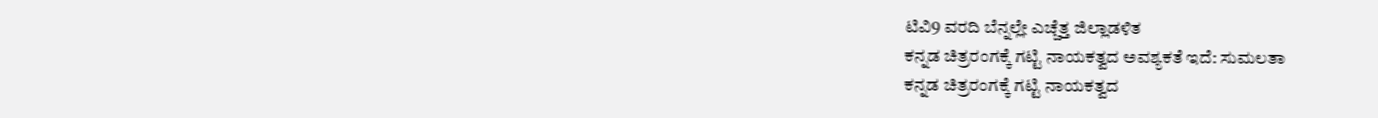ಟಿವಿ9 ವರದಿ ಬೆನ್ನಲ್ಲೇ ಎಚ್ಚೆತ್ತ ಜಿಲ್ಲಾಡಳಿತ
ಕನ್ನಡ ಚಿತ್ರರಂಗಕ್ಕೆ ಗಟ್ಟಿ ನಾಯಕತ್ವದ ಅವಶ್ಯಕತೆ ಇದೆ: ಸುಮಲತಾ
ಕನ್ನಡ ಚಿತ್ರರಂಗಕ್ಕೆ ಗಟ್ಟಿ ನಾಯಕತ್ವದ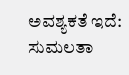ಅವಶ್ಯಕತೆ ಇದೆ: ಸುಮಲತಾ